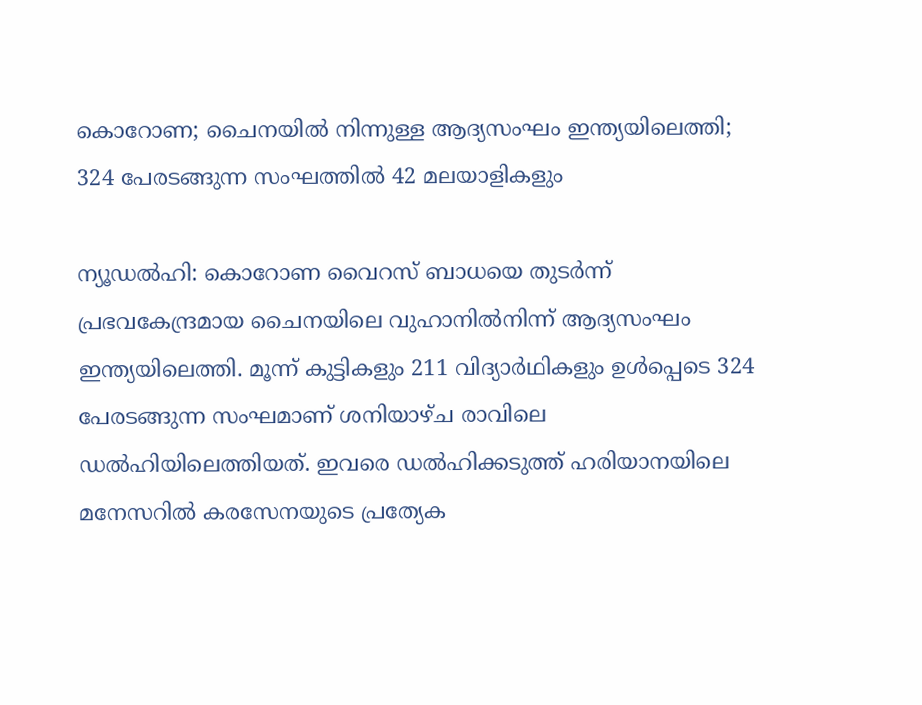കൊറോണ; ചൈനയില്‍ നിന്നുള്ള ആദ്യസംഘം ഇന്ത്യയിലെത്തി; 324 പേരടങ്ങുന്ന സംഘത്തില്‍ 42 മലയാളികളും

ന്യൂഡല്‍ഹി: കൊറോണ വൈറസ് ബാധയെ തുടര്‍ന്ന് പ്രഭവകേന്ദ്രമായ ചൈനയിലെ വുഹാനില്‍നിന്ന് ആദ്യസംഘം ഇന്ത്യയിലെത്തി. മൂന്ന് കുട്ടികളും 211 വിദ്യാര്‍ഥികളും ഉള്‍പ്പെടെ 324 പേരടങ്ങുന്ന സംഘമാണ് ശനിയാഴ്ച രാവിലെ ഡല്‍ഹിയിലെത്തിയത്. ഇവരെ ഡല്‍ഹിക്കടുത്ത് ഹരിയാനയിലെ മനേസറില്‍ കരസേനയുടെ പ്രത്യേക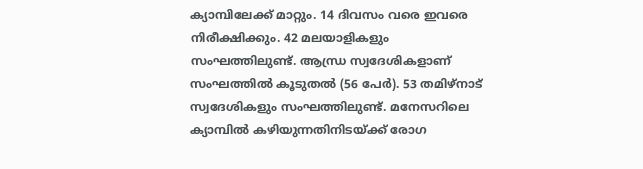ക്യാമ്പിലേക്ക് മാറ്റും. 14 ദിവസം വരെ ഇവരെ നിരീക്ഷിക്കും. 42 മലയാളികളും സംഘത്തിലുണ്ട്. ആന്ധ്ര സ്വദേശികളാണ് സംഘത്തില്‍ കൂടുതല്‍ (56 പേര്‍). 53 തമിഴ്‌നാട് സ്വദേശികളും സംഘത്തിലുണ്ട്. മനേസറിലെ ക്യാമ്പില്‍ കഴിയുന്നതിനിടയ്ക്ക് രോഗ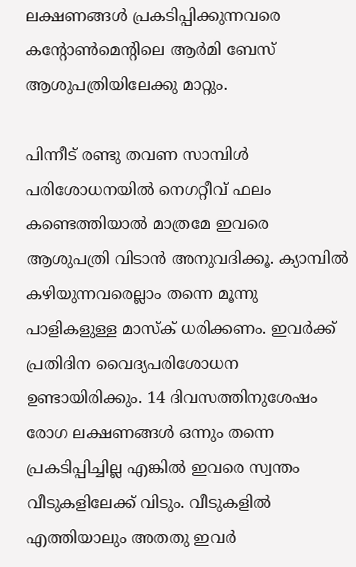ലക്ഷണങ്ങള്‍ പ്രകടിപ്പിക്കുന്നവരെ കന്റോണ്‍മെന്റിലെ ആര്‍മി ബേസ് ആശുപത്രിയിലേക്കു മാറ്റും.

പിന്നീട് രണ്ടു തവണ സാമ്പിള്‍ പരിശോധനയില്‍ നെഗറ്റീവ് ഫലം കണ്ടെത്തിയാല്‍ മാത്രമേ ഇവരെ ആശുപത്രി വിടാന്‍ അനുവദിക്കൂ. ക്യാമ്പില്‍ കഴിയുന്നവരെല്ലാം തന്നെ മൂന്നു പാളികളുള്ള മാസ്‌ക് ധരിക്കണം. ഇവര്‍ക്ക് പ്രതിദിന വൈദ്യപരിശോധന ഉണ്ടായിരിക്കും. 14 ദിവസത്തിനുശേഷം രോഗ ലക്ഷണങ്ങള്‍ ഒന്നും തന്നെ പ്രകടിപ്പിച്ചില്ല എങ്കില്‍ ഇവരെ സ്വന്തം വീടുകളിലേക്ക് വിടും. വീടുകളില്‍ എത്തിയാലും അതതു ഇവര്‍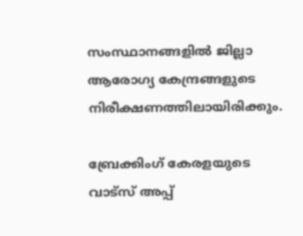സംസ്ഥാനങ്ങളില്‍ ജില്ലാ ആരോഗ്യ കേന്ദ്രങ്ങളുടെ നിരീക്ഷണത്തിലായിരിക്കും.

ബ്രേക്കിംഗ് കേരളയുടെ വാട്സ് അപ്പ്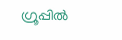ഗ്രൂപ്പിൽ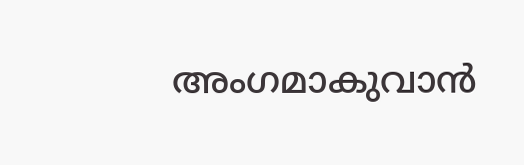അംഗമാകുവാൻ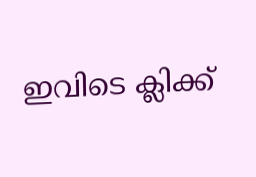ഇവിടെ ക്ലിക്ക്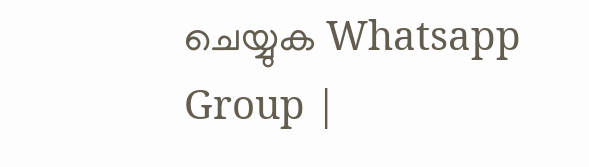ചെയ്യുക Whatsapp Group |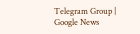Telegram Group | Google News